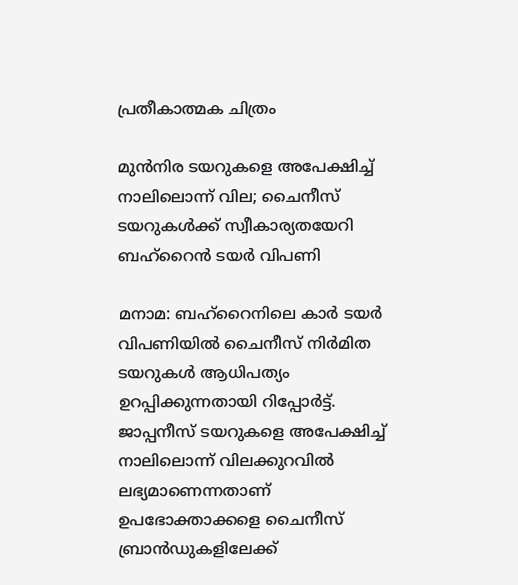പ്രതീകാത്മക ചിത്രം

മുൻനിര ടയറുകളെ അപേക്ഷിച്ച് നാലിലൊന്ന് വില; ചൈനീസ് ടയറുകൾക്ക് സ്വീകാര്യതയേറി ബഹ്‌റൈൻ ടയർ വിപണി

മനാമ: ബഹ്‌റൈനിലെ കാർ ടയർ വിപണിയിൽ ചൈനീസ് നിർമിത ടയറുകൾ ആധിപത്യം ഉറപ്പിക്കുന്നതായി റിപ്പോർട്ട്. ജാപ്പനീസ് ടയറുകളെ അപേക്ഷിച്ച് നാലിലൊന്ന് വിലക്കുറവിൽ ലഭ്യമാണെന്നതാണ് ഉപഭോക്താക്കളെ ചൈനീസ് ബ്രാൻഡുകളിലേക്ക്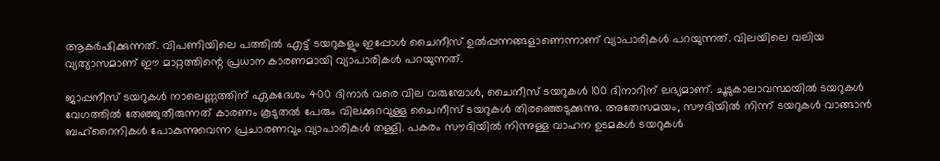ആകർഷിക്കുന്നത്. വിപണിയിലെ പത്തിൽ എട്ട് ടയറുകളും ഇപ്പോൾ ചൈനീസ് ഉൽപ്പന്നങ്ങളാണെന്നാണ് വ്യാപാരികൾ പറയുന്നത്. വിലയിലെ വലിയ വ്യത്യാസമാണ് ഈ മാറ്റത്തിന്റെ പ്രധാന കാരണമായി വ്യാപാരികൾ പറയുന്നത്.

ജാപ്പനീസ് ടയറുകൾ നാലെണ്ണത്തിന് ഏകദേശം 400 ദിനാർ വരെ വില വരുമ്പോൾ, ചൈനീസ് ടയറുകൾ 100 ദിനാറിന് ലഭ്യമാണ്. ചൂടുകാലാവസ്ഥയിൽ ടയറുകൾ വേഗത്തിൽ തേഞ്ഞുതീരുന്നത് കാരണം കൂടുതൽ പേരും വിലക്കുറവുള്ള ചൈനീസ് ടയറുകൾ തിരഞ്ഞെടുക്കുന്നു. അതേസമയം, സൗദിയിൽ നിന്ന് ടയറുകൾ വാങ്ങാൻ ബഹ്‌റൈനികൾ പോകുന്നുവെന്ന പ്രചാരണവും വ്യാപാരികൾ തള്ളി. പകരം സൗദിയിൽ നിന്നുള്ള വാഹന ഉടമകൾ ടയറുകൾ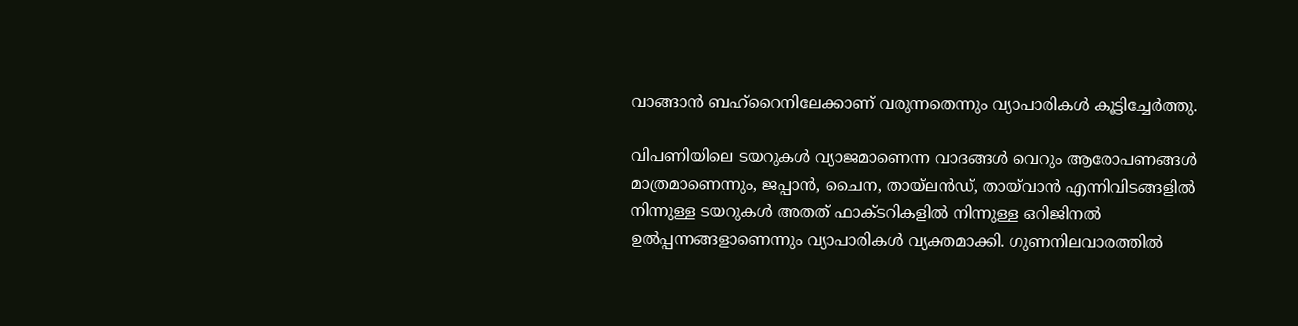വാങ്ങാൻ ബഹ്‌റൈനിലേക്കാണ് വരുന്നതെന്നും വ്യാപാരികൾ കൂട്ടിച്ചേർത്തു.

വിപണിയിലെ ടയറുകൾ വ്യാജമാണെന്ന വാദങ്ങൾ വെറും ആരോപണങ്ങൾ മാത്രമാണെന്നും, ജപ്പാൻ, ചൈന, തായ്‌ലൻഡ്, തായ്‌വാൻ എന്നിവിടങ്ങളിൽ നിന്നുള്ള ടയറുകൾ അതത് ഫാക്ടറികളിൽ നിന്നുള്ള ഒറിജിനൽ ഉൽപ്പന്നങ്ങളാണെന്നും വ്യാപാരികൾ വ്യക്തമാക്കി. ഗുണനിലവാരത്തിൽ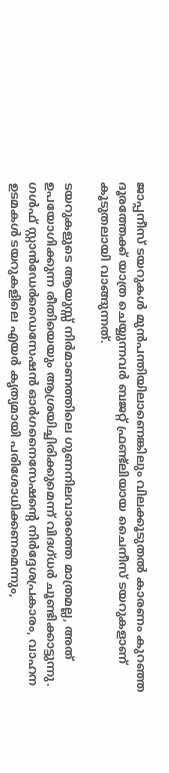ജാപ്പനീസ് ടയറുകൾ മുൻപന്തിയിലാണെങ്കിലും വിലക്കൂടുതൽ കാരണം കുറഞ്ഞ ദൂരത്തേക്ക് യാത്ര ചെയ്യുന്നവർ ബജറ്റ് ഫ്രണ്ട്‌ലിയായ ചൈനീസ് ടയറുകളാണ് കൂടുതലായി വാങ്ങുന്നത്.

ടയറുകളുടെ ആയുസ്സ് നിർമാണത്തിലെ ഗുണനിലവാരത്തെ മാത്രമല്ല, അത് ഉപയോഗിക്കുന്ന രീതിയെയും ആശ്രയിച്ചിരിക്കുമെന്ന് വിദഗ്ധർ ചൂണ്ടിക്കാട്ടുന്നു. ഗൾഫ് സ്റ്റാൻഡേർഡൈസേഷൻ ഓർഗനൈസേഷന്റെ നിർദ്ദേശപ്രകാരം, വാഹന ഉടമകൾ ടയറുകളിലെ എയർ കൃത്യമായി പരിശോധിക്കണമെന്നും,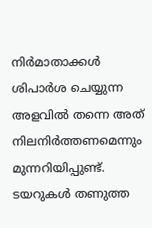നിർമാതാക്കൾ ശിപാർശ ചെയ്യുന്ന അളവിൽ തന്നെ അത് നിലനിർത്തണമെന്നും മുന്നറിയിപ്പുണ്ട്. ടയറുകൾ തണുത്ത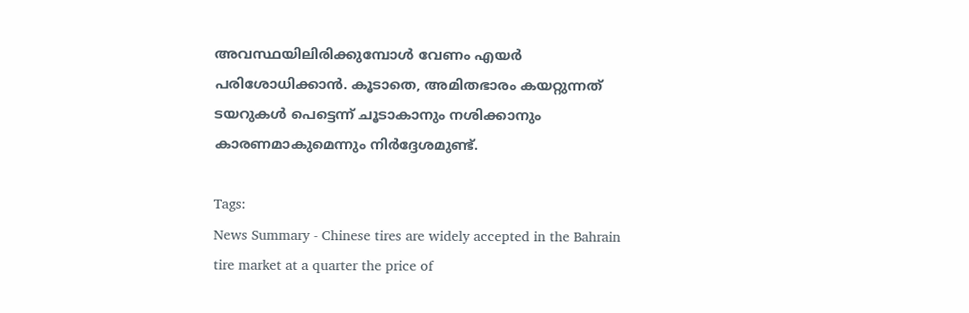അവസ്ഥയിലിരിക്കുമ്പോൾ വേണം എയർ പരിശോധിക്കാൻ. കൂടാതെ, അമിതഭാരം കയറ്റുന്നത് ടയറുകൾ പെട്ടെന്ന് ചൂടാകാനും നശിക്കാനും കാരണമാകുമെന്നും നിർദ്ദേശമുണ്ട്.

Tags:
News Summary - Chinese tires are widely accepted in the Bahrain tire market at a quarter the price of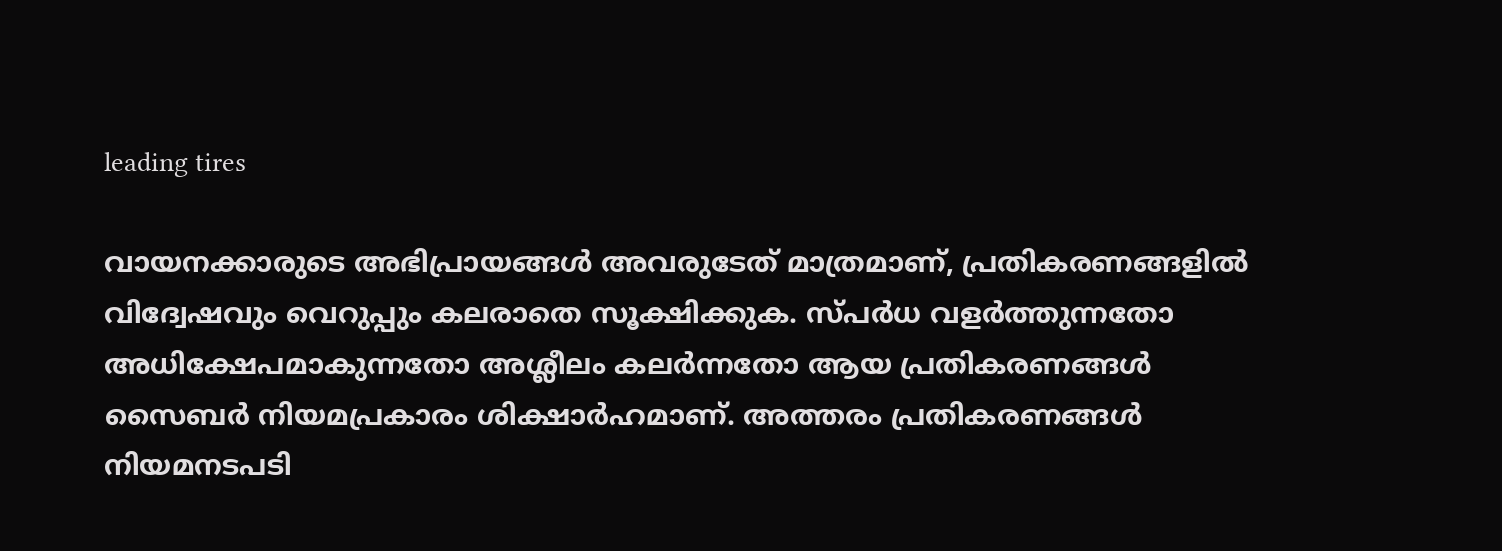leading tires

വായനക്കാരുടെ അഭിപ്രായങ്ങള്‍ അവരുടേത് മാത്രമാണ്, പ്രതികരണങ്ങളിൽ വിദ്വേഷവും വെറുപ്പും കലരാതെ സൂക്ഷിക്കുക. സ്പർധ വളർത്തുന്നതോ അധിക്ഷേപമാകുന്നതോ അശ്ലീലം കലർന്നതോ ആയ പ്രതികരണങ്ങൾ സൈബർ നിയമപ്രകാരം ശിക്ഷാർഹമാണ്. അത്തരം പ്രതികരണങ്ങൾ നിയമനടപടി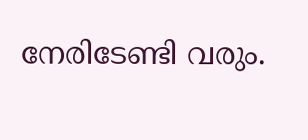നേരിടേണ്ടി വരും.